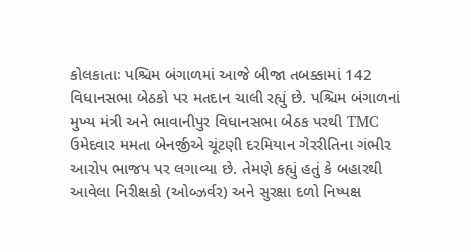કોલકાતાઃ પશ્ચિમ બંગાળમાં આજે બીજા તબક્કામાં 142 વિધાનસભા બેઠકો પર મતદાન ચાલી રહ્યું છે. પશ્ચિમ બંગાળનાં મુખ્ય મંત્રી અને ભાવાનીપુર વિધાનસભા બેઠક પરથી TMC ઉમેદવાર મમતા બેનર્જીએ ચૂંટણી દરમિયાન ગેરરીતિના ગંભીર આરોપ ભાજપ પર લગાવ્યા છે. તેમણે કહ્યું હતું કે બહારથી આવેલા નિરીક્ષકો (ઓબ્ઝર્વર) અને સુરક્ષા દળો નિષ્પક્ષ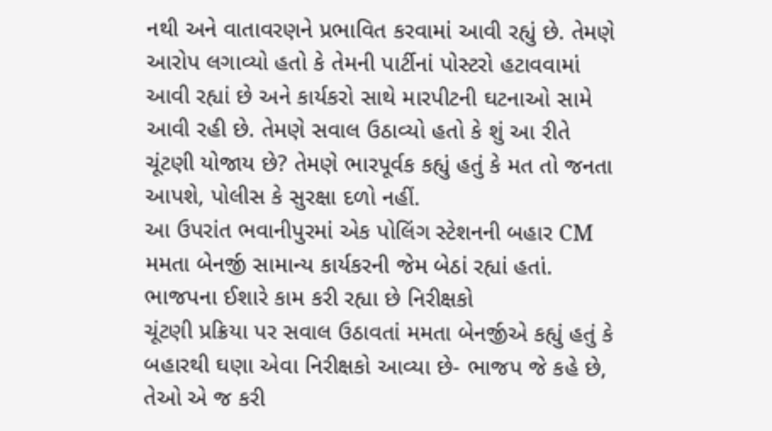નથી અને વાતાવરણને પ્રભાવિત કરવામાં આવી રહ્યું છે. તેમણે આરોપ લગાવ્યો હતો કે તેમની પાર્ટીનાં પોસ્ટરો હટાવવામાં આવી રહ્યાં છે અને કાર્યકરો સાથે મારપીટની ઘટનાઓ સામે આવી રહી છે. તેમણે સવાલ ઉઠાવ્યો હતો કે શું આ રીતે ચૂંટણી યોજાય છે? તેમણે ભારપૂર્વક કહ્યું હતું કે મત તો જનતા આપશે, પોલીસ કે સુરક્ષા દળો નહીં.
આ ઉપરાંત ભવાનીપુરમાં એક પોલિંગ સ્ટેશનની બહાર CM મમતા બેનર્જી સામાન્ય કાર્યકરની જેમ બેઠાં રહ્યાં હતાં.
ભાજપના ઈશારે કામ કરી રહ્યા છે નિરીક્ષકો
ચૂંટણી પ્રક્રિયા પર સવાલ ઉઠાવતાં મમતા બેનર્જીએ કહ્યું હતું કે બહારથી ઘણા એવા નિરીક્ષકો આવ્યા છે- ભાજપ જે કહે છે, તેઓ એ જ કરી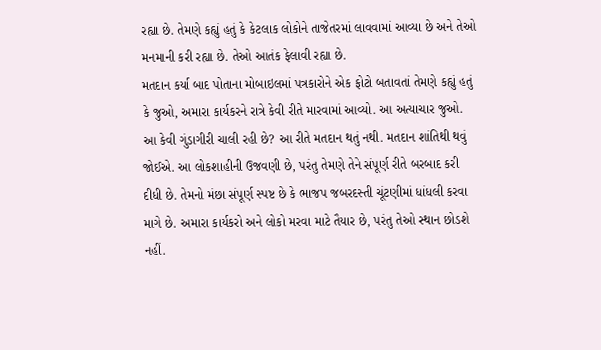રહ્યા છે. તેમણે કહ્યું હતું કે કેટલાક લોકોને તાજેતરમાં લાવવામાં આવ્યા છે અને તેઓ મનમાની કરી રહ્યા છે. તેઓ આતંક ફેલાવી રહ્યા છે.
મતદાન કર્યા બાદ પોતાના મોબાઇલમાં પત્રકારોને એક ફોટો બતાવતાં તેમણે કહ્યું હતું કે જુઓ, અમારા કાર્યકરને રાત્રે કેવી રીતે મારવામાં આવ્યો. આ અત્યાચાર જુઓ. આ કેવી ગુંડાગીરી ચાલી રહી છે? આ રીતે મતદાન થતું નથી. મતદાન શાંતિથી થવું જોઈએ. આ લોકશાહીની ઉજવણી છે, પરંતુ તેમણે તેને સંપૂર્ણ રીતે બરબાદ કરી દીધી છે. તેમનો મંછા સંપૂર્ણ સ્પષ્ટ છે કે ભાજપ જબરદસ્તી ચૂંટણીમાં ધાંધલી કરવા માગે છે. અમારા કાર્યકરો અને લોકો મરવા માટે તૈયાર છે, પરંતુ તેઓ સ્થાન છોડશે નહીં.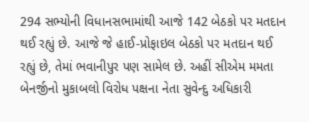294 સભ્યોની વિધાનસભામાંથી આજે 142 બેઠકો પર મતદાન થઈ રહ્યું છે. આજે જે હાઈ-પ્રોફાઇલ બેઠકો પર મતદાન થઈ રહ્યું છે, તેમાં ભવાનીપુર પણ સામેલ છે. અહીં સીએમ મમતા બેનર્જીનો મુકાબલો વિરોધ પક્ષના નેતા સુવેન્દુ અધિકારી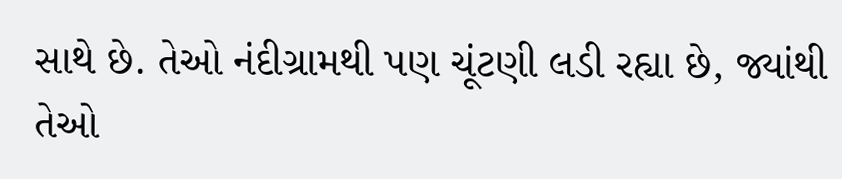સાથે છે. તેઓ નંદીગ્રામથી પણ ચૂંટણી લડી રહ્યા છે, જ્યાંથી તેઓ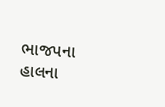ભાજપના હાલના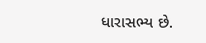ધારાસભ્ય છે.